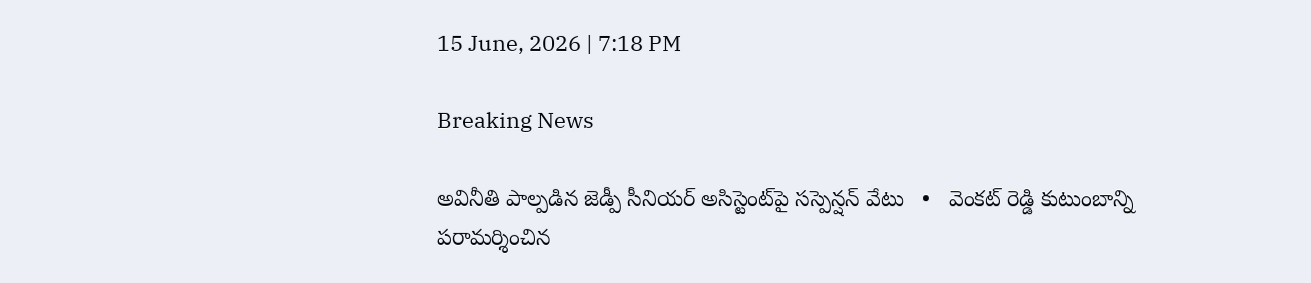15 June, 2026 | 7:18 PM

Breaking News

అవినీతి పాల్పడిన జెడ్పీ సీనియర్ అసిస్టెంట్‌పై సస్పెన్షన్ వేటు   •   వెంకట్ రెడ్డి కుటుంబాన్ని పరామర్శించిన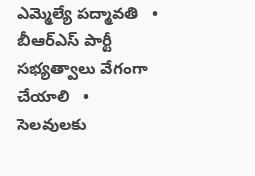ఎమ్మెల్యే పద్మావతి   •   బీఆర్ఎస్ పార్టీ సభ్యత్వాలు వేగంగా చేయాలి   •   సెలవులకు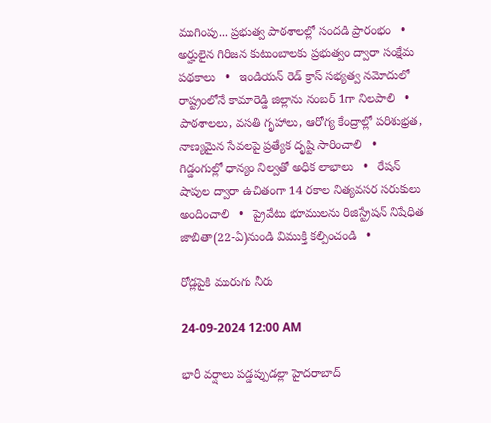ముగింపు... ప్రభుత్వ పాఠశాలల్లో సందడి ప్రారంభం   •   అర్హులైన గిరిజన కుటుంబాలకు ప్రభుత్వం ద్వారా సంక్షేమ పథకాలు   •   ఇండియన్ రెడ్ క్రాస్ సభ్యత్వ నమోదులో రాష్ట్రంలోనే కామారెడ్డి జిల్లాను నంబర్ 1గా నిలపాలి   •   పాఠశాలలు, వసతి గృహాలు, ఆరోగ్య కేంద్రాల్లో పరిశుభ్రత, నాణ్యమైన సేవలపై ప్రత్యేక దృష్టి సారించాలి   •   గిడ్డంగుల్లో ధాన్యం నిల్వతో అధిక లాభాలు   •   రేషన్ షాపుల ద్వారా ఉచితంగా 14 రకాల నిత్యవసర సరుకులు అందించాలి   •   ప్రైవేటు భూములను రిజిస్ట్రేషన్ నిషేధిత జాబితా(22-ఏ)నుండి విముక్తి కల్పించండి   •

రోడ్లపైకి మురుగు నీరు

24-09-2024 12:00 AM

భారీ వర్షాలు పడ్డప్పుడల్లా హైదరాబాద్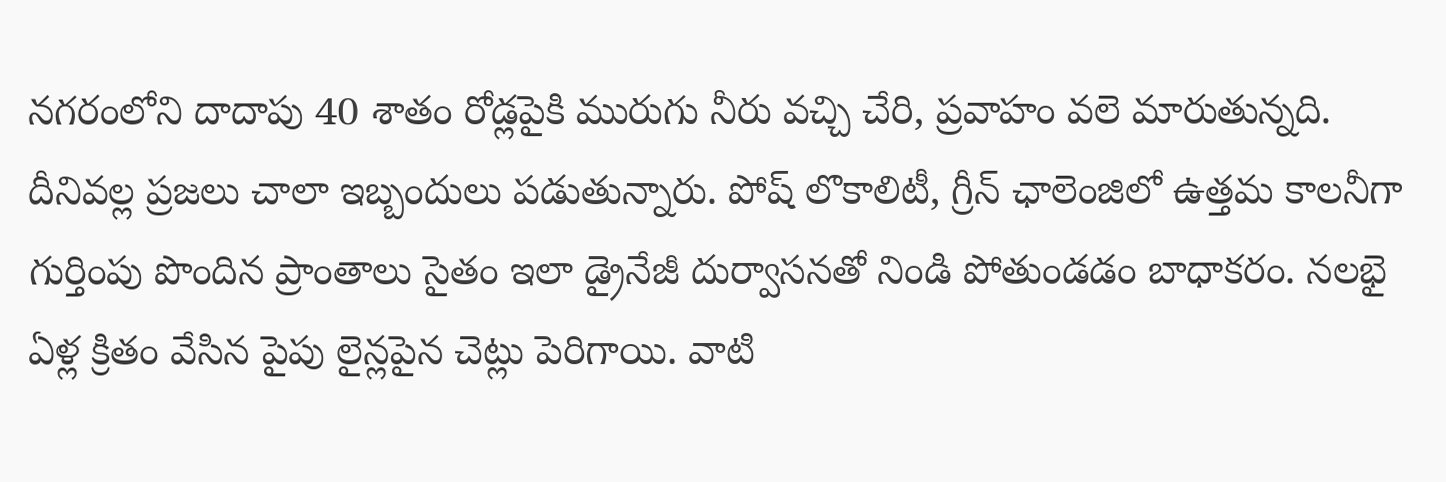నగరంలోని దాదాపు 40 శాతం రోడ్లపైకి మురుగు నీరు వచ్చి చేరి, ప్రవాహం వలె మారుతున్నది. దీనివల్ల ప్రజలు చాలా ఇబ్బందులు పడుతున్నారు. పోష్ లొకాలిటీ, గ్రీన్ ఛాలెంజిలో ఉత్తమ కాలనీగా గుర్తింపు పొందిన ప్రాంతాలు సైతం ఇలా డ్రైనేజీ దుర్వాసనతో నిండి పోతుండడం బాధాకరం. నలభై ఏళ్ల క్రితం వేసిన పైపు లైన్లపైన చెట్లు పెరిగాయి. వాటి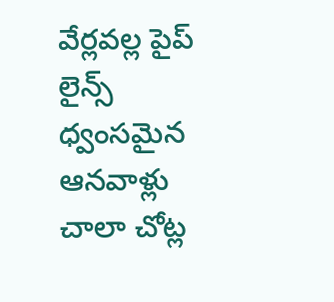వేర్లవల్ల పైప్ లైన్స్ ధ్వంసమైన ఆనవాళ్లు చాలా చోట్ల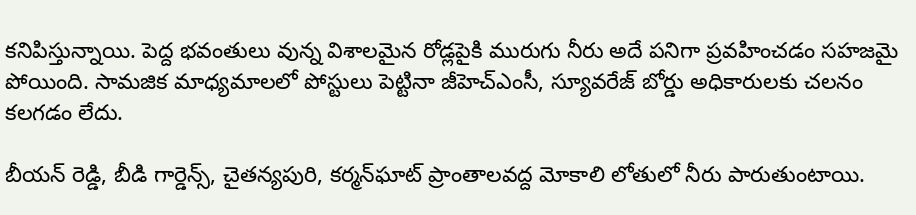కనిపిస్తున్నాయి. పెద్ద భవంతులు వున్న విశాలమైన రోడ్లపైకి మురుగు నీరు అదే పనిగా ప్రవహించడం సహజమై పోయింది. సామజిక మాధ్యమాలలో పోస్టులు పెట్టినా జీహెచ్‌ఎంసీ, స్యూవరేజ్ బోర్డు అధికారులకు చలనం కలగడం లేదు.

బీయన్ రెడ్డి, బీడి గార్డెన్స్, చైతన్యపురి, కర్మన్‌ఘాట్ ప్రాంతాలవద్ద మోకాలి లోతులో నీరు పారుతుంటాయి.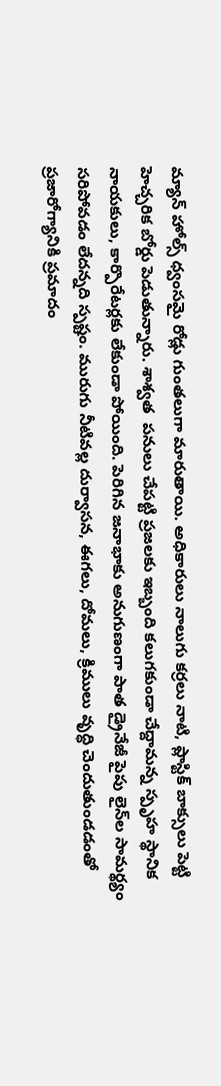మ్యాన్ హోల్స్ ధ్వంసమై రోడ్లు గుంతలుగా మారుతాయి. అధికారులు నాలుగు కర్రలు నాటి, ప్లాస్టిక్ బాక్సులు పెట్టి హెచ్చరిక బోర్డు పెడుతున్నారు. శాశ్వత  పనులు చేపట్టి ప్రజలకు ఇబ్బంది కలుగకుండా చేద్దామన్న స్పృహ స్థానిక నాయకులు, కార్పొరేటర్లకు లేకుండా పోయింది. పెరిగిన జనాభాకు అనుగుణంగా పాత డ్రైనేజీ పైపు లైన్‌ల సామర్థ్యం సరిపోవడం లేదన్నది స్పష్టం. మురుగు నీటివల్ల దుర్వాసన, ఈగలు, దోమలు, క్రిములు వృద్ధి చెందుతుండడంతో ప్రజారోగ్యానికి ప్రమాదం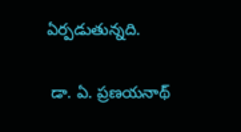ఏర్పడుతున్నది.

 డా. ఏ. ప్రణయనాథ్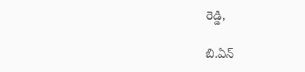రెడ్డి,

బి.ఏన్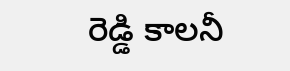రెడ్డి కాలనీ